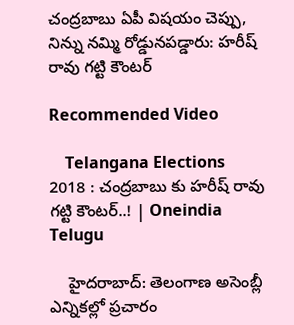చంద్రబాబు ఏపీ విషయం చెప్పు, నిన్ను నమ్మి రోడ్డునపడ్డారు: హరీష్ రావు గట్టి కౌంటర్

Recommended Video

    Telangana Elections 2018 : చంద్రబాబు కు హరీష్ రావు గట్టి కౌంటర్..! | Oneindia Telugu

    హైదరాబాద్: తెలంగాణ అసెంబ్లీ ఎన్నికల్లో ప్రచారం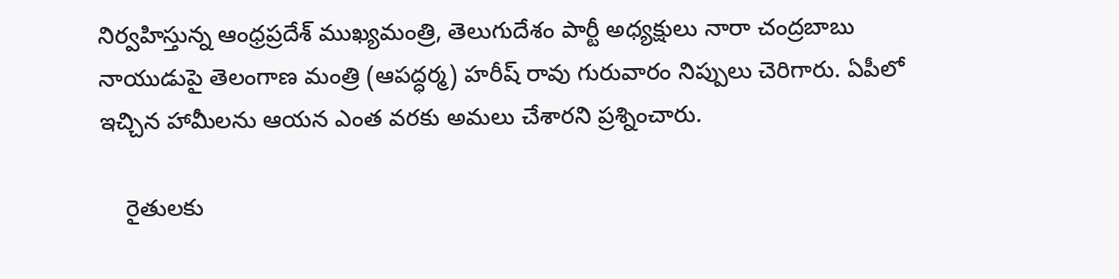నిర్వహిస్తున్న ఆంధ్రప్రదేశ్ ముఖ్యమంత్రి, తెలుగుదేశం పార్టీ అధ్యక్షులు నారా చంద్రబాబు నాయుడుపై తెలంగాణ మంత్రి (ఆపద్ధర్మ) హరీష్ రావు గురువారం నిప్పులు చెరిగారు. ఏపీలో ఇచ్చిన హామీలను ఆయన ఎంత వరకు అమలు చేశారని ప్రశ్నించారు.

    రైతులకు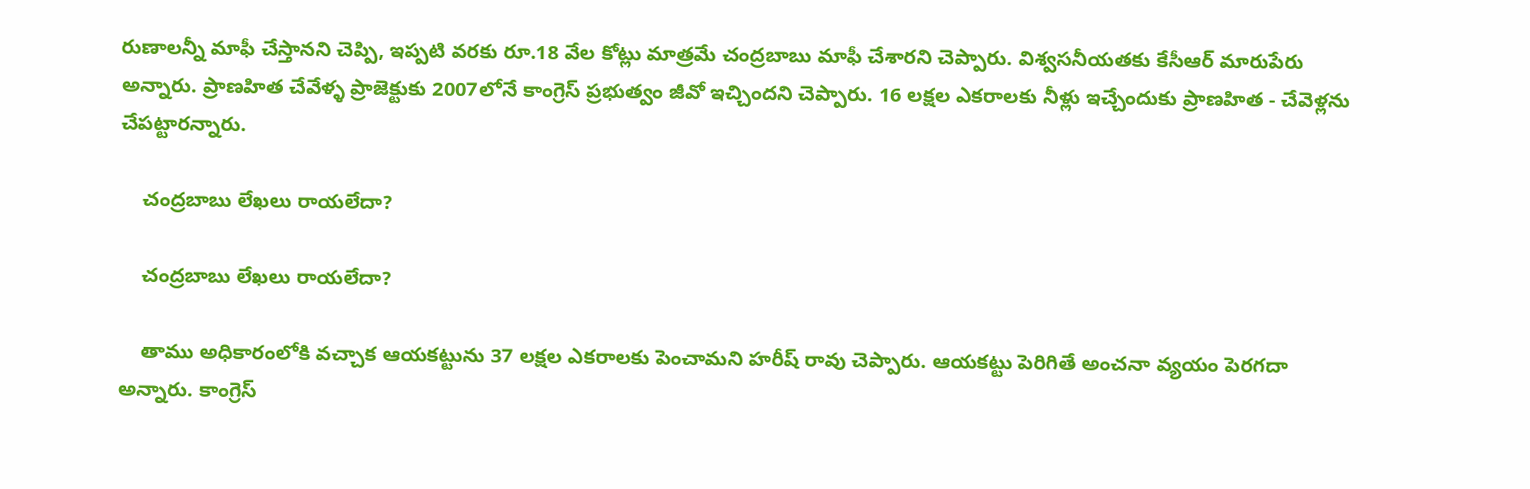రుణాలన్నీ మాఫీ చేస్తానని చెప్పి, ఇప్పటి వరకు రూ.18 వేల కోట్లు మాత్రమే చంద్రబాబు మాఫీ చేశారని చెప్పారు. విశ్వసనీయతకు కేసీఆర్ మారుపేరు అన్నారు. ప్రాణహిత చేవేళ్ళ ప్రాజెక్టుకు 2007లోనే కాంగ్రెస్ ప్రభుత్వం జీవో ఇచ్చిందని చెప్పారు. 16 లక్షల ఎకరాలకు నీళ్లు ఇచ్చేందుకు ప్రాణహిత - చేవెళ్లను చేపట్టారన్నారు.

    చంద్రబాబు లేఖలు రాయలేదా?

    చంద్రబాబు లేఖలు రాయలేదా?

    తాము అధికారంలోకి వచ్చాక ఆయకట్టును 37 లక్షల ఎకరాలకు పెంచామని హరీష్ రావు చెప్పారు. ఆయకట్టు పెరిగితే అంచనా వ్యయం పెరగదా అన్నారు. కాంగ్రెస్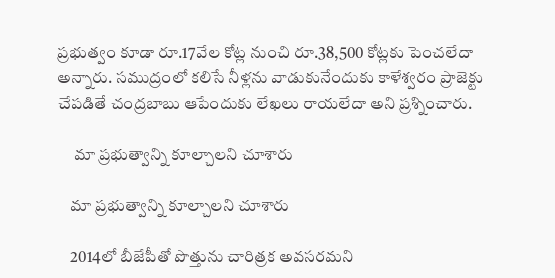ప్రభుత్వం కూడా రూ.17వేల కోట్ల నుంచి రూ.38,500 కోట్లకు పెంచలేదా అన్నారు. సముద్రంలో కలిసే నీళ్లను వాడుకునేందుకు కాళేశ్వరం ప్రాజెక్టు చేపడితే చంద్రబాబు ఆపేందుకు లేఖలు రాయలేదా అని ప్రశ్నించారు.

     మా ప్రభుత్వాన్ని కూల్చాలని చూశారు

    మా ప్రభుత్వాన్ని కూల్చాలని చూశారు

    2014లో బీజేపీతో పొత్తును చారిత్రక అవసరమని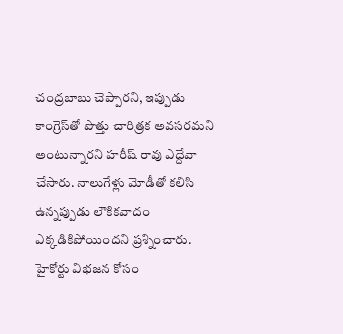చంద్రబాబు చెప్పారని, ఇప్పుడు కాంగ్రెస్‌తో పొత్తు చారిత్రక అవసరమని అంటున్నారని హరీష్ రావు ఎద్దేవా చేసారు. నాలుగేళ్లు మోడీతో కలిసి ఉన్నప్పుడు లౌకికవాదం ఎక్కడికిపోయిందని ప్రశ్నించారు. హైకోర్టు విభజన కోసం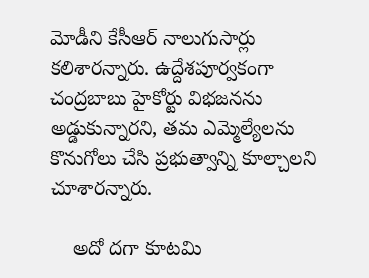మోడీని కేసీఆర్‌ నాలుగుసార్లు కలిశారన్నారు. ఉద్దేశపూర్వకంగా చంద్రబాబు హైకోర్టు విభజనను అడ్డుకున్నారని, తమ ఎమ్మెల్యేలను కొనుగోలు చేసి ప్రభుత్వాన్ని కూల్చాలని చూశారన్నారు.

    అదో దగా కూటమి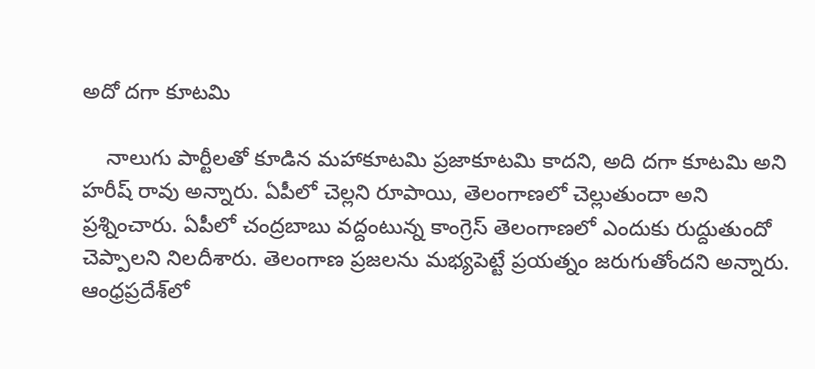అదో దగా కూటమి

    నాలుగు పార్టీలతో కూడిన మహాకూటమి ప్రజాకూటమి కాదని, అది దగా కూటమి అని హరీష్ రావు అన్నారు. ఏపీలో చెల్లని రూపాయి, తెలంగాణలో చెల్లుతుందా అని ప్రశ్నించారు. ఏపీలో చంద్రబాబు వద్దంటున్న కాంగ్రెస్ తెలంగాణలో ఎందుకు రుద్దుతుందో చెప్పాలని నిలదీశారు. తెలంగాణ ప్రజలను మభ్యపెట్టే ప్రయత్నం జరుగుతోందని అన్నారు. ఆంధ్రప్రదేశ్‌లో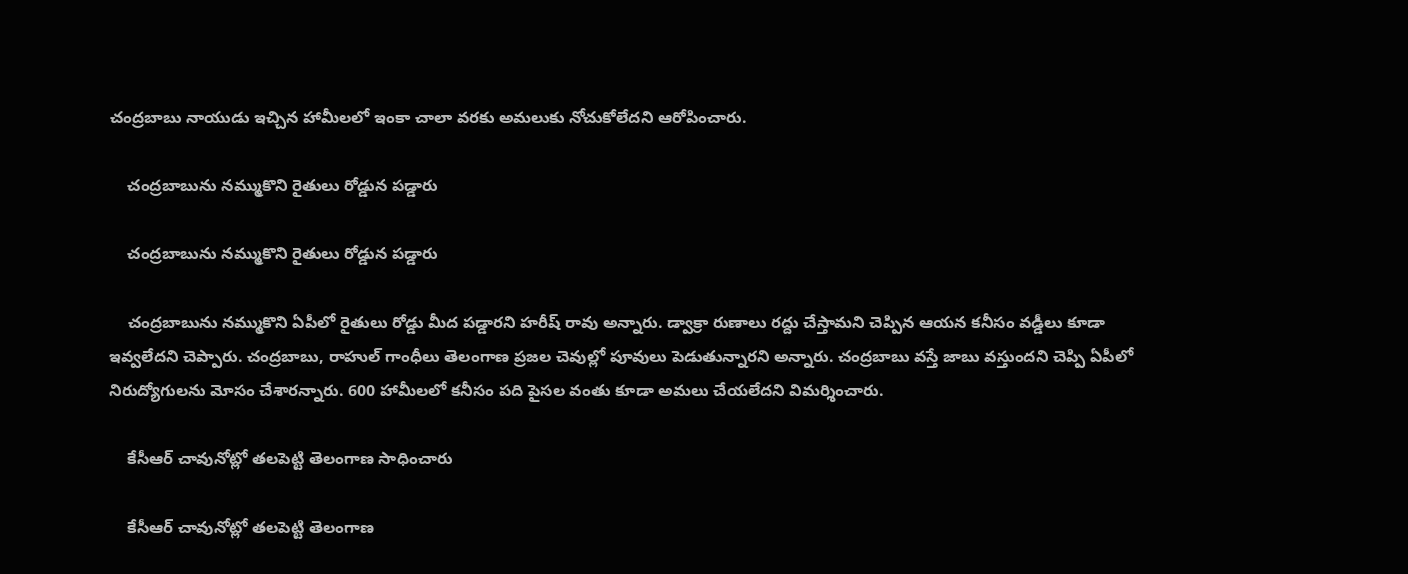చంద్రబాబు నాయుడు ఇచ్చిన హామీలలో ఇంకా చాలా వరకు అమలుకు నోచుకోలేదని ఆరోపించారు.

    చంద్రబాబును నమ్ముకొని రైతులు రోడ్డున పడ్డారు

    చంద్రబాబును నమ్ముకొని రైతులు రోడ్డున పడ్డారు

    చంద్రబాబును నమ్ముకొని ఏపీలో రైతులు రోడ్డు మీద పడ్డారని హరీష్ రావు అన్నారు. డ్వాక్రా రుణాలు రద్దు చేస్తామని చెప్పిన ఆయన కనీసం వడ్డీలు కూడా ఇవ్వలేదని చెప్పారు. చంద్రబాబు, రాహుల్ గాంధీలు తెలంగాణ ప్రజల చెవుల్లో పూవులు పెడుతున్నారని అన్నారు. చంద్రబాబు వస్తే జాబు వస్తుందని చెప్పి ఏపీలో నిరుద్యోగులను మోసం చేశారన్నారు. 600 హామీలలో కనీసం పది పైసల వంతు కూడా అమలు చేయలేదని విమర్శించారు.

    కేసీఆర్ చావునోట్లో తలపెట్టి తెలంగాణ సాధించారు

    కేసీఆర్ చావునోట్లో తలపెట్టి తెలంగాణ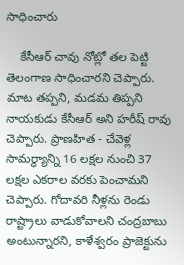సాధించారు

    కేసీఆర్ చావు నోట్లో తల పెట్టి తెలంగాణ సాధించారని చెప్పారు. మాట తప్పని, మడమ తిప్పని నాయకుడు కేసీఆర్ అని హరీష్ రావు చెప్పారు. ప్రాణహిత - చేవెళ్ల సామర్థ్యాన్ని 16 లక్షల నుంచి 37 లక్షల ఎకరాల వరకు పెంచామని చెప్పారు. గోదావరి నీళ్లను రెండు రాష్ట్రాలు వాడుకోవాలని చంద్రబాబు అంటున్నారని, కాళేశ్వరం ప్రాజెక్టును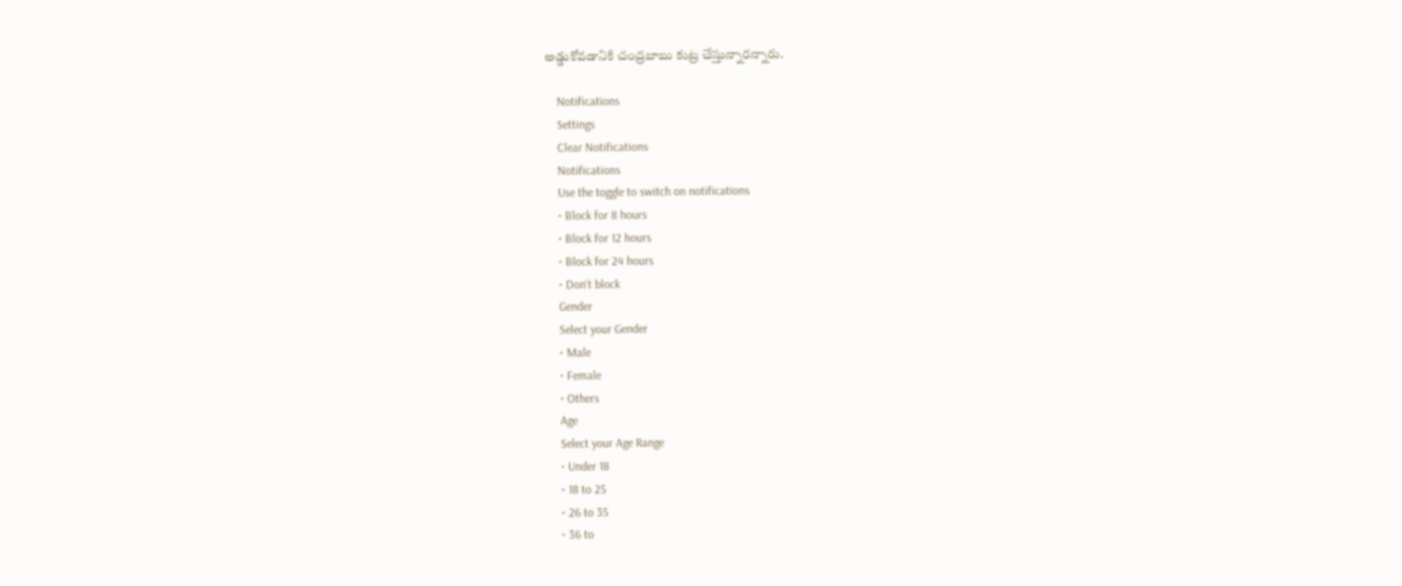అడ్డుకోవడానికి చంద్రబాబు కుట్ర చేస్తున్నారన్నారు.

    Notifications
    Settings
    Clear Notifications
    Notifications
    Use the toggle to switch on notifications
    • Block for 8 hours
    • Block for 12 hours
    • Block for 24 hours
    • Don't block
    Gender
    Select your Gender
    • Male
    • Female
    • Others
    Age
    Select your Age Range
    • Under 18
    • 18 to 25
    • 26 to 35
    • 36 to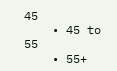45
    • 45 to 55
    • 55+